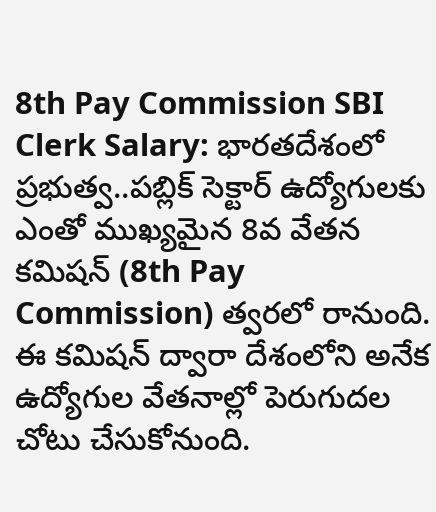8th Pay Commission SBI Clerk Salary: భారతదేశంలో ప్రభుత్వ..పబ్లిక్ సెక్టార్ ఉద్యోగులకు ఎంతో ముఖ్యమైన 8వ వేతన కమిషన్ (8th Pay Commission) త్వరలో రానుంది. ఈ కమిషన్ ద్వారా దేశంలోని అనేక ఉద్యోగుల వేతనాల్లో పెరుగుదల చోటు చేసుకోనుంది.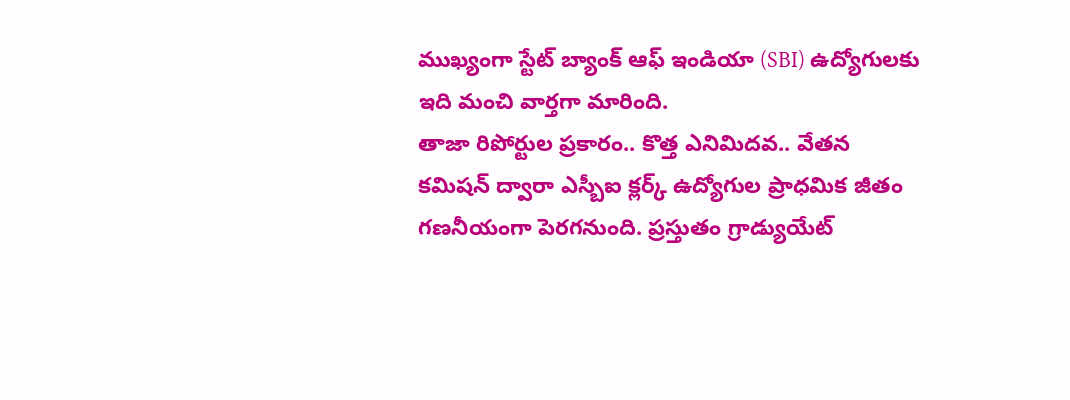ముఖ్యంగా స్టేట్ బ్యాంక్ ఆఫ్ ఇండియా (SBI) ఉద్యోగులకు ఇది మంచి వార్తగా మారింది.
తాజా రిపోర్టుల ప్రకారం.. కొత్త ఎనిమిదవ.. వేతన కమిషన్ ద్వారా ఎస్బీఐ క్లర్క్ ఉద్యోగుల ప్రాధమిక జీతం గణనీయంగా పెరగనుంది. ప్రస్తుతం గ్రాడ్యుయేట్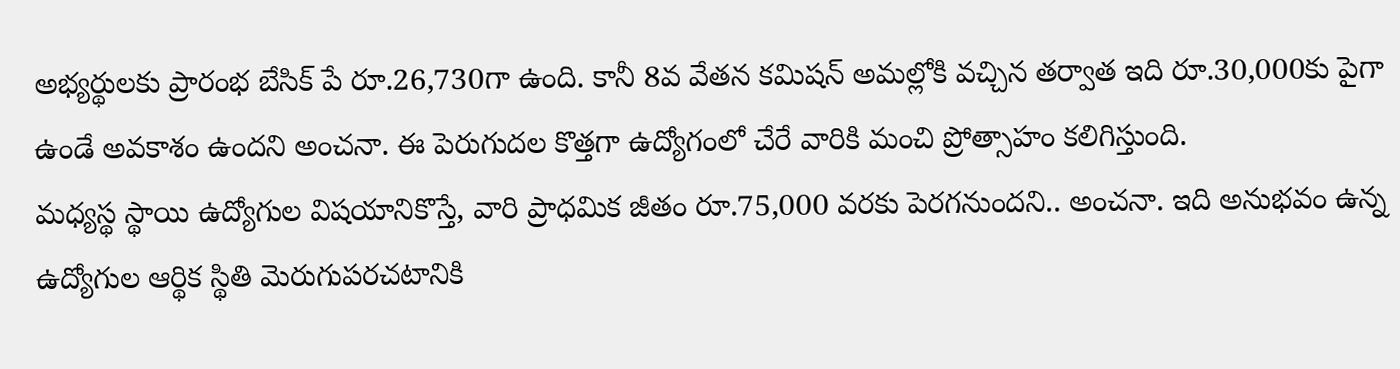అభ్యర్థులకు ప్రారంభ బేసిక్ పే రూ.26,730గా ఉంది. కానీ 8వ వేతన కమిషన్ అమల్లోకి వచ్చిన తర్వాత ఇది రూ.30,000కు పైగా ఉండే అవకాశం ఉందని అంచనా. ఈ పెరుగుదల కొత్తగా ఉద్యోగంలో చేరే వారికి మంచి ప్రోత్సాహం కలిగిస్తుంది.
మధ్యస్థ స్థాయి ఉద్యోగుల విషయానికొస్తే, వారి ప్రాధమిక జీతం రూ.75,000 వరకు పెరగనుందని.. అంచనా. ఇది అనుభవం ఉన్న ఉద్యోగుల ఆర్థిక స్థితి మెరుగుపరచటానికి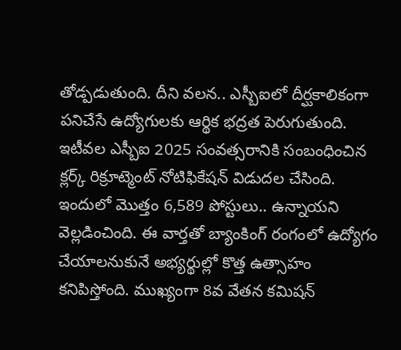తోడ్పడుతుంది. దీని వలన.. ఎస్బీఐలో దీర్ఘకాలికంగా పనిచేసే ఉద్యోగులకు ఆర్థిక భద్రత పెరుగుతుంది.
ఇటీవల ఎస్బీఐ 2025 సంవత్సరానికి సంబంధించిన క్లర్క్ రిక్రూట్మెంట్ నోటిఫికేషన్ విడుదల చేసింది. ఇందులో మొత్తం 6,589 పోస్టులు.. ఉన్నాయని వెల్లడించింది. ఈ వార్తతో బ్యాంకింగ్ రంగంలో ఉద్యోగం చేయాలనుకునే అభ్యర్థుల్లో కొత్త ఉత్సాహం కనిపిస్తోంది. ముఖ్యంగా 8వ వేతన కమిషన్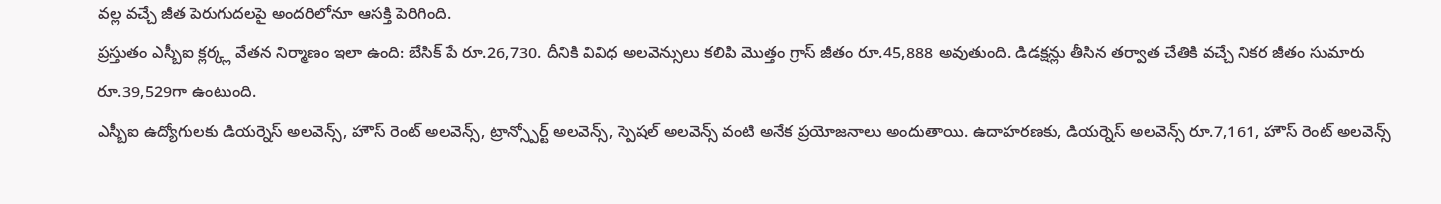వల్ల వచ్చే జీత పెరుగుదలపై అందరిలోనూ ఆసక్తి పెరిగింది.
ప్రస్తుతం ఎస్బీఐ క్లర్క్ల వేతన నిర్మాణం ఇలా ఉంది: బేసిక్ పే రూ.26,730. దీనికి వివిధ అలవెన్సులు కలిపి మొత్తం గ్రాస్ జీతం రూ.45,888 అవుతుంది. డిడక్షన్లు తీసిన తర్వాత చేతికి వచ్చే నికర జీతం సుమారు రూ.39,529గా ఉంటుంది.
ఎస్బీఐ ఉద్యోగులకు డియర్నెస్ అలవెన్స్, హౌస్ రెంట్ అలవెన్స్, ట్రాన్స్పోర్ట్ అలవెన్స్, స్పెషల్ అలవెన్స్ వంటి అనేక ప్రయోజనాలు అందుతాయి. ఉదాహరణకు, డియర్నెస్ అలవెన్స్ రూ.7,161, హౌస్ రెంట్ అలవెన్స్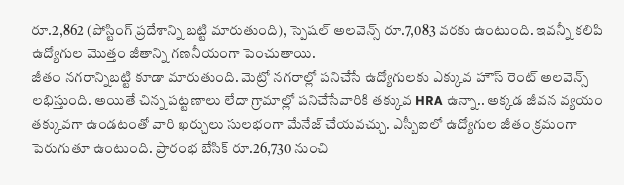రూ.2,862 (పోస్టింగ్ ప్రదేశాన్ని బట్టి మారుతుంది), స్పెషల్ అలవెన్స్ రూ.7,083 వరకు ఉంటుంది. ఇవన్నీ కలిపి ఉద్యోగుల మొత్తం జీతాన్ని గణనీయంగా పెంచుతాయి.
జీతం నగరాన్నిబట్టి కూడా మారుతుంది. మెట్రో నగరాల్లో పనిచేసే ఉద్యోగులకు ఎక్కువ హౌస్ రెంట్ అలవెన్స్ లభిస్తుంది. అయితే చిన్న పట్టణాలు లేదా గ్రామాల్లో పనిచేసేవారికి తక్కువ HRA ఉన్నా.. అక్కడ జీవన వ్యయం తక్కువగా ఉండటంతో వారి ఖర్చులు సులభంగా మేనేజ్ చేయవచ్చు. ఎస్బీఐలో ఉద్యోగుల జీతం క్రమంగా పెరుగుతూ ఉంటుంది. ప్రారంభ బేసిక్ రూ.26,730 నుంచి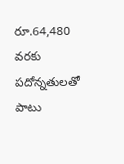రూ.64,480 వరకు పదోన్నతులతో పాటు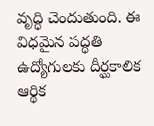వృద్ధి చెందుతుంది. ఈ విధమైన పద్ధతి ఉద్యోగులకు దీర్ఘకాలిక ఆర్థిక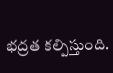భద్రత కల్పిస్తుంది.